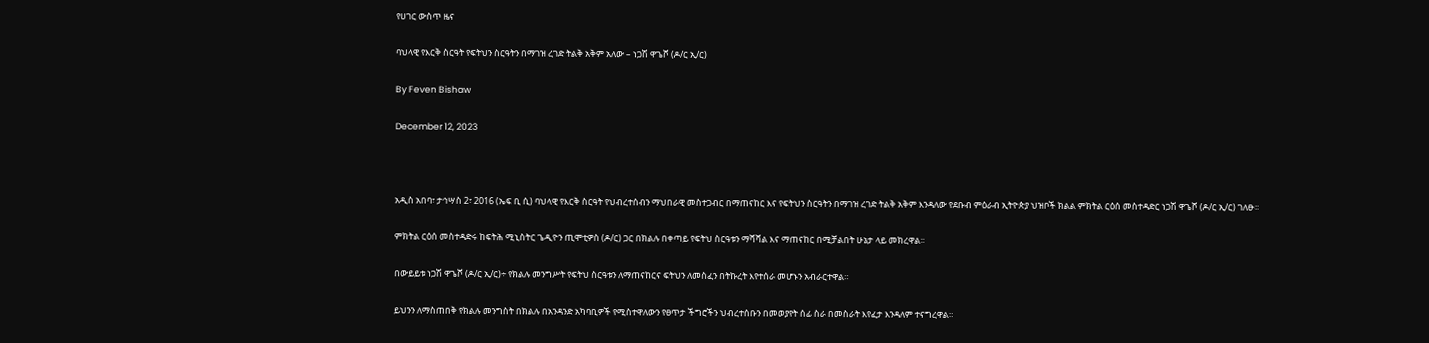የሀገር ውስጥ ዜና

ባህላዊ የእርቅ ስርዓት የፍትህን ስርዓትን በማገዝ ረገድ ትልቅ አቅም አለው – ነጋሽ ዋጌሾ (ዶ/ር ኢ/ር)

By Feven Bishaw

December 12, 2023



አዲስ አበባ፣ ታኅሣስ 2፣ 2016 (ኤፍ ቢ ሲ) ባህላዊ የእርቅ ስርዓት የህብረተሰብን ማህበራዊ መስተጋብር በማጠናከር እና የፍትህን ስርዓትን በማገዝ ረገድ ትልቅ አቅም እንዳለው የደቡብ ምዕራብ ኢትዮጵያ ህዝቦች ክልል ምክትል ርዕሰ መስተዳድር ነጋሽ ዋጌሾ (ዶ/ር ኢ/ር) ገለፁ፡፡

ምክትል ርዕሰ መስተዳድሩ ከፍትሕ ሚኒስትር ጌዲዮን ጢሞቲዎስ (ዶ/ር) ጋር በክልሉ በቀጣይ የፍትህ ስርዓቱን ማሻሻል እና ማጠናከር በሚቻልበት ሁኔታ ላይ መክረዋል፡፡

በውይይቱ ነጋሽ ዋጌሾ (ዶ/ር ኢ/ር)÷ የክልሉ መንግሥት የፍትህ ስርዓቱን ለማጠናከርና ፍትህን ለመስፈን በትኩረት እየተሰራ መሆኑን አብራርተዋል።

ይህንን ለማስጠበቅ የክልሉ መንግስት በክልሉ በአንዳንድ አካባቢዎች የሚስተዋለውን የፀጥታ ችግሮችን ህብረተሰቡን በመወያየት ሰፊ ስራ በመስራት እየፈታ እንዳለም ተናግረዋል።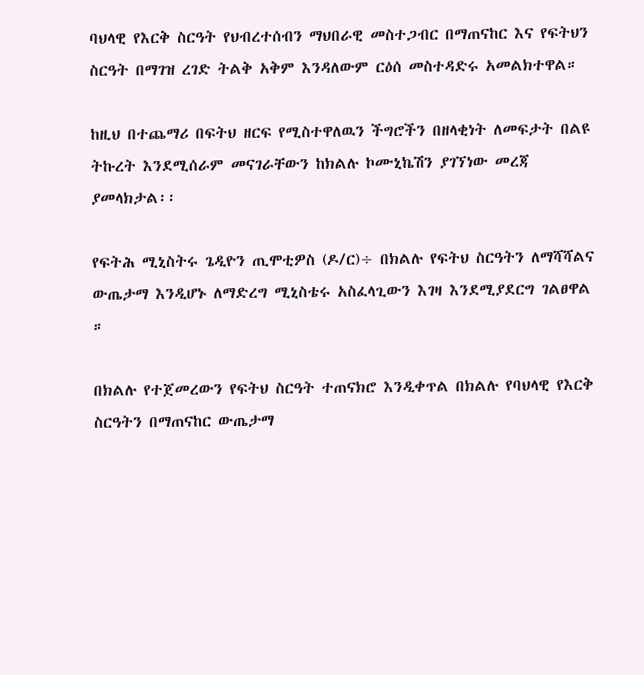ባህላዊ የእርቅ ስርዓት የህብረተሰብን ማህበራዊ መስተጋብር በማጠናከር እና የፍትህን ስርዓት በማገዝ ረገድ ትልቅ አቅም እንዳለውም ርዕሰ መስተዳድሩ አመልክተዋል።

ከዚህ በተጨማሪ በፍትህ ዘርፍ የሚስተዋለዉን ችግሮችን በዘላቂነት ለመፍታት በልዩ ትኩረት እንደሚሰራም መናገራቸውን ከክልሉ ኮሙኒኬሽን ያገኘነው መረጃ ያመላክታል፡፡

የፍትሕ ሚኒስትሩ ጌዲዮን ጢሞቲዎስ (ዶ/ር)÷ በክልሉ የፍትህ ስርዓትን ለማሻሻልና ውጤታማ እንዲሆኑ ለማድረግ ሚኒስቴሩ አስፈላጊውን እገዛ እንደሚያደርግ ገልፀዋል ።

በክልሉ የተጀመረውን የፍትህ ስርዓት ተጠናክሮ እንዲቀጥል በክልሉ የባህላዊ የእርቅ ስርዓትን በማጠናከር ውጤታማ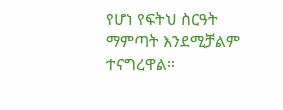የሆነ የፍትህ ስርዓት ማምጣት እንደሚቻልም ተናግረዋል።